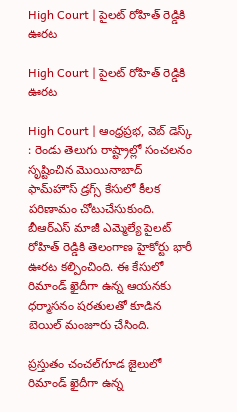High Court | పైలట్ రోహిత్ రెడ్డికి ఊరట

High Court | పైలట్ రోహిత్ రెడ్డికి ఊరట

High Court | ఆంధ్రప్రభ, వెబ్ డెస్క్ : రెండు తెలుగు రాష్ట్రాల్లో సంచలనం సృష్టించిన మొయినాబాద్ ఫామ్‌హౌస్ డ్రగ్స్ కేసులో కీలక పరిణామం చోటుచేసుకుంది. బీఆర్ఎస్ మాజీ ఎమ్మెల్యే పైలట్ రోహిత్ రెడ్డికి తెలంగాణ హైకోర్టు భారీ ఊరట కల్పించింది. ఈ కేసులో రిమాండ్ ఖైదీగా ఉన్న ఆయనకు ధర్మాసనం షరతులతో కూడిన బెయిల్ మంజూరు చేసింది.

ప్రస్తుతం చంచల్‌గూడ జైలులో రిమాండ్ ఖైదీగా ఉన్న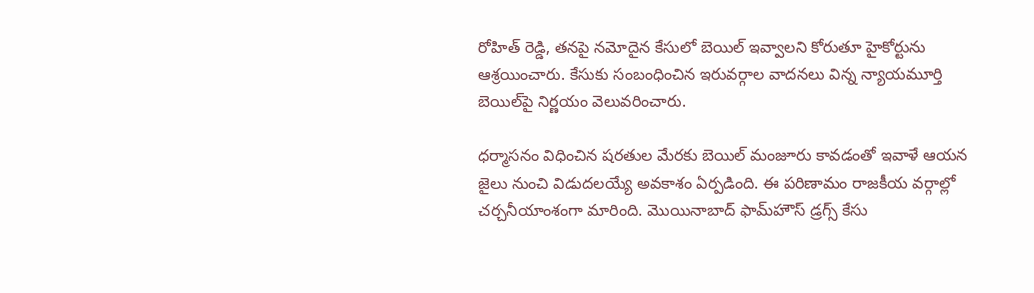రోహిత్ రెడ్డి, తనపై నమోదైన కేసులో బెయిల్ ఇవ్వాలని కోరుతూ హైకోర్టును ఆశ్రయించారు. కేసుకు సంబంధించిన ఇరువర్గాల వాదనలు విన్న న్యాయమూర్తి బెయిల్‌పై నిర్ణయం వెలువరించారు.

ధర్మాసనం విధించిన షరతుల మేరకు బెయిల్ మంజూరు కావడంతో ఇవాళే ఆయన జైలు నుంచి విడుదలయ్యే అవకాశం ఏర్పడింది. ఈ పరిణామం రాజకీయ వర్గాల్లో చర్చనీయాంశంగా మారింది. మొయినాబాద్ ఫామ్‌హౌస్ డ్రగ్స్ కేసు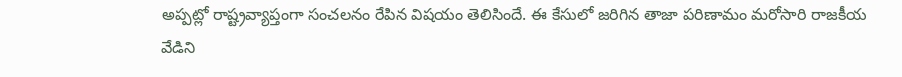అప్పట్లో రాష్ట్రవ్యాప్తంగా సంచలనం రేపిన విషయం తెలిసిందే. ఈ కేసులో జరిగిన తాజా పరిణామం మరోసారి రాజకీయ వేడిని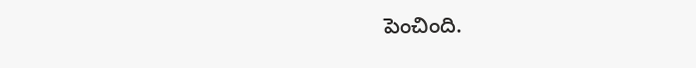పెంచింది.